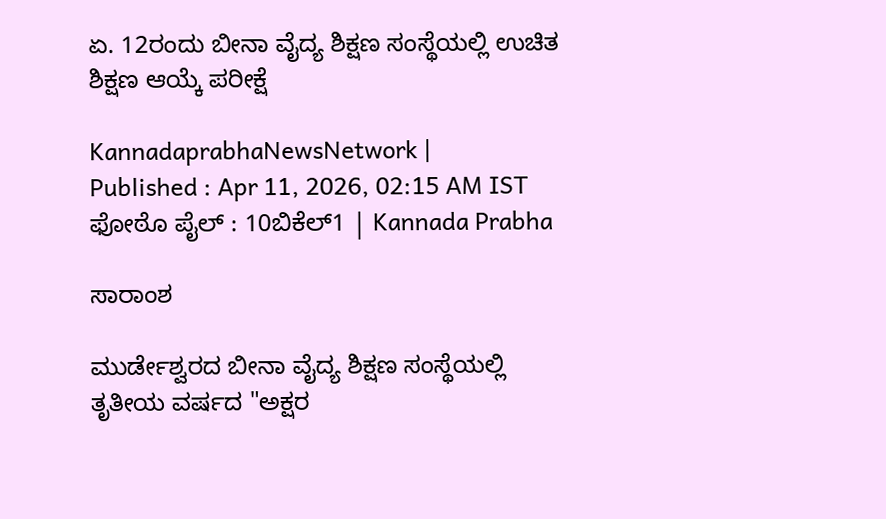ಏ. 12ರಂದು ಬೀನಾ ವೈದ್ಯ ಶಿಕ್ಷಣ ಸಂಸ್ಥೆಯಲ್ಲಿ ಉಚಿತ ಶಿಕ್ಷಣ ಆಯ್ಕೆ ಪರೀಕ್ಷೆ

KannadaprabhaNewsNetwork |
Published : Apr 11, 2026, 02:15 AM IST
ಫೋಠೊ ಪೈಲ್ : 10ಬಿಕೆಲ್1 | Kannada Prabha

ಸಾರಾಂಶ

ಮುರ್ಡೇಶ್ವರದ ಬೀನಾ ವೈದ್ಯ ಶಿಕ್ಷಣ ಸಂಸ್ಥೆಯಲ್ಲಿ ತೃತೀಯ ವರ್ಷದ "ಅಕ್ಷರ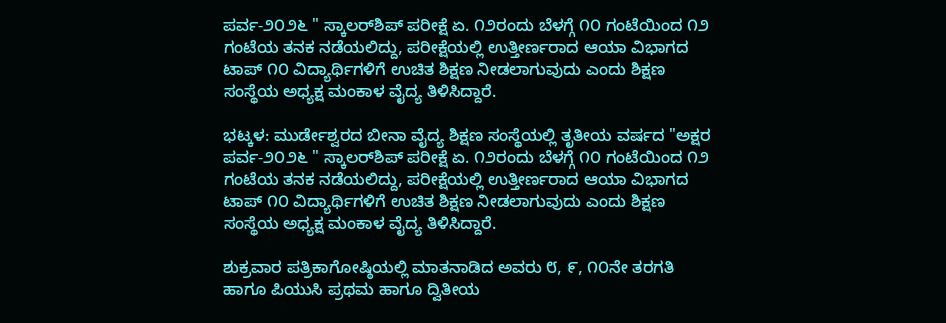ಪರ್ವ-೨೦೨೬ " ಸ್ಕಾಲರ್‌ಶಿಪ್ ಪರೀಕ್ಷೆ ಏ. ೧೨ರಂದು ಬೆಳಗ್ಗೆ ೧೦ ಗಂಟೆಯಿಂದ ೧೨ ಗಂಟೆಯ ತನಕ ನಡೆಯಲಿದ್ದು, ಪರೀಕ್ಷೆಯಲ್ಲಿ ಉತ್ತೀರ್ಣರಾದ ಆಯಾ ವಿಭಾಗದ ಟಾಪ್ ೧೦ ವಿದ್ಯಾರ್ಥಿಗಳಿಗೆ ಉಚಿತ ಶಿಕ್ಷಣ ನೀಡಲಾಗುವುದು ಎಂದು ಶಿಕ್ಷಣ ಸಂಸ್ಥೆಯ ಅಧ್ಯಕ್ಷ ಮಂಕಾಳ ವೈದ್ಯ ತಿಳಿಸಿದ್ದಾರೆ.

ಭಟ್ಕಳ: ಮುರ್ಡೇಶ್ವರದ ಬೀನಾ ವೈದ್ಯ ಶಿಕ್ಷಣ ಸಂಸ್ಥೆಯಲ್ಲಿ ತೃತೀಯ ವರ್ಷದ "ಅಕ್ಷರ ಪರ್ವ-೨೦೨೬ " ಸ್ಕಾಲರ್‌ಶಿಪ್ ಪರೀಕ್ಷೆ ಏ. ೧೨ರಂದು ಬೆಳಗ್ಗೆ ೧೦ ಗಂಟೆಯಿಂದ ೧೨ ಗಂಟೆಯ ತನಕ ನಡೆಯಲಿದ್ದು, ಪರೀಕ್ಷೆಯಲ್ಲಿ ಉತ್ತೀರ್ಣರಾದ ಆಯಾ ವಿಭಾಗದ ಟಾಪ್ ೧೦ ವಿದ್ಯಾರ್ಥಿಗಳಿಗೆ ಉಚಿತ ಶಿಕ್ಷಣ ನೀಡಲಾಗುವುದು ಎಂದು ಶಿಕ್ಷಣ ಸಂಸ್ಥೆಯ ಅಧ್ಯಕ್ಷ ಮಂಕಾಳ ವೈದ್ಯ ತಿಳಿಸಿದ್ದಾರೆ.

ಶುಕ್ರವಾರ ಪತ್ರಿಕಾಗೋಷ್ಠಿಯಲ್ಲಿ ಮಾತನಾಡಿದ ಅವರು ೮, ೯, ೧೦ನೇ ತರಗತಿ ಹಾಗೂ ಪಿಯುಸಿ ಪ್ರಥಮ ಹಾಗೂ ದ್ವಿತೀಯ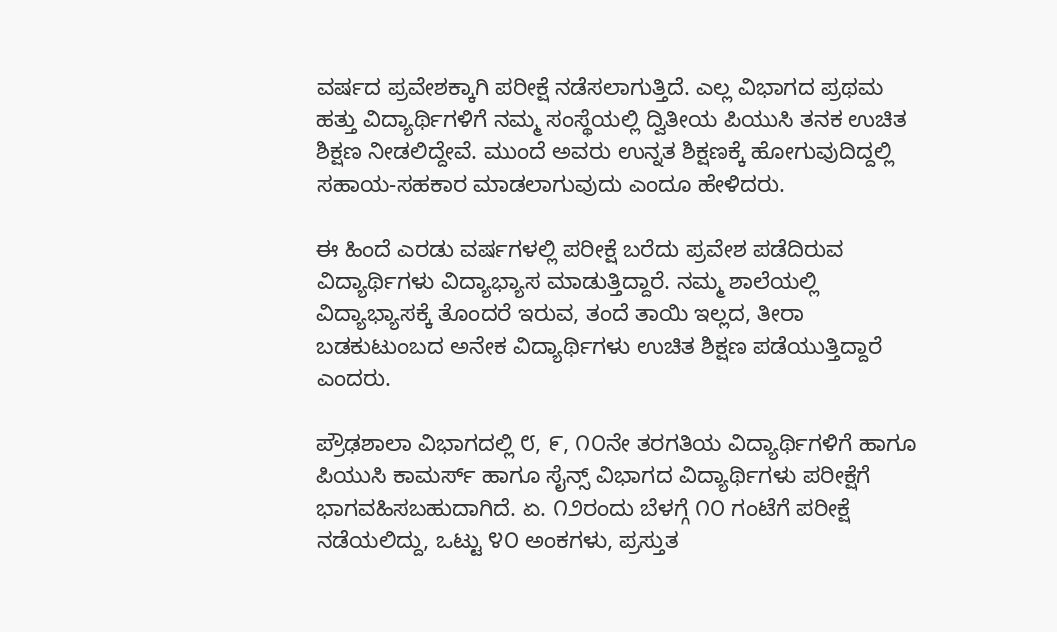ವರ್ಷದ ಪ್ರವೇಶಕ್ಕಾಗಿ ಪರೀಕ್ಷೆ ನಡೆಸಲಾಗುತ್ತಿದೆ. ಎಲ್ಲ ವಿಭಾಗದ ಪ್ರಥಮ ಹತ್ತು ವಿದ್ಯಾರ್ಥಿಗಳಿಗೆ ನಮ್ಮ ಸಂಸ್ಥೆಯಲ್ಲಿ ದ್ವಿತೀಯ ಪಿಯುಸಿ ತನಕ ಉಚಿತ ಶಿಕ್ಷಣ ನೀಡಲಿದ್ದೇವೆ. ಮುಂದೆ ಅವರು ಉನ್ನತ ಶಿಕ್ಷಣಕ್ಕೆ ಹೋಗುವುದಿದ್ದಲ್ಲಿ ಸಹಾಯ-ಸಹಕಾರ ಮಾಡಲಾಗುವುದು ಎಂದೂ ಹೇಳಿದರು.

ಈ ಹಿಂದೆ ಎರಡು ವರ್ಷಗಳಲ್ಲಿ ಪರೀಕ್ಷೆ ಬರೆದು ಪ್ರವೇಶ ಪಡೆದಿರುವ ವಿದ್ಯಾರ್ಥಿಗಳು ವಿದ್ಯಾಭ್ಯಾಸ ಮಾಡುತ್ತಿದ್ದಾರೆ. ನಮ್ಮ ಶಾಲೆಯಲ್ಲಿ ವಿದ್ಯಾಭ್ಯಾಸಕ್ಕೆ ತೊಂದರೆ ಇರುವ, ತಂದೆ ತಾಯಿ ಇಲ್ಲದ, ತೀರಾ ಬಡಕುಟುಂಬದ ಅನೇಕ ವಿದ್ಯಾರ್ಥಿಗಳು ಉಚಿತ ಶಿಕ್ಷಣ ಪಡೆಯುತ್ತಿದ್ದಾರೆ ಎಂದರು.

ಪ್ರೌಢಶಾಲಾ ವಿಭಾಗದಲ್ಲಿ ೮, ೯, ೧೦ನೇ ತರಗತಿಯ ವಿದ್ಯಾರ್ಥಿಗಳಿಗೆ ಹಾಗೂ ಪಿಯುಸಿ ಕಾಮರ್ಸ್ ಹಾಗೂ ಸೈನ್ಸ್ ವಿಭಾಗದ ವಿದ್ಯಾರ್ಥಿಗಳು ಪರೀಕ್ಷೆಗೆ ಭಾಗವಹಿಸಬಹುದಾಗಿದೆ. ಏ. ೧೨ರಂದು ಬೆಳಗ್ಗೆ ೧೦ ಗಂಟೆಗೆ ಪರೀಕ್ಷೆ ನಡೆಯಲಿದ್ದು, ಒಟ್ಟು ೪೦ ಅಂಕಗಳು, ಪ್ರಸ್ತುತ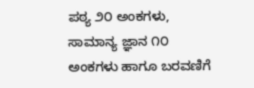ಪಠ್ಯ ೨೦ ಅಂಕಗಳು, ಸಾಮಾನ್ಯ ಜ್ಞಾನ ೧೦ ಅಂಕಗಳು ಹಾಗೂ ಬರವಣಿಗೆ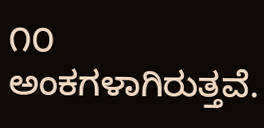೧೦ ಅಂಕಗಳಾಗಿರುತ್ತವೆ.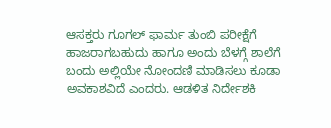ಆಸಕ್ತರು ಗೂಗಲ್ ಫಾರ್ಮ ತುಂಬಿ ಪರೀಕ್ಷೆಗೆ ಹಾಜರಾಗಬಹುದು ಹಾಗೂ ಅಂದು ಬೆಳಗ್ಗೆ ಶಾಲೆಗೆ ಬಂದು ಅಲ್ಲಿಯೇ ನೋಂದಣಿ ಮಾಡಿಸಲು ಕೂಡಾ ಅವಕಾಶವಿದೆ ಎಂದರು. ಆಡಳಿತ ನಿರ್ದೇಶಕಿ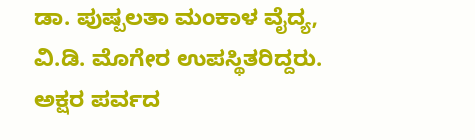ಡಾ. ಪುಷ್ಪಲತಾ ಮಂಕಾಳ ವೈದ್ಯ, ವಿ.ಡಿ. ಮೊಗೇರ ಉಪಸ್ಥಿತರಿದ್ದರು. ಅಕ್ಷರ ಪರ್ವದ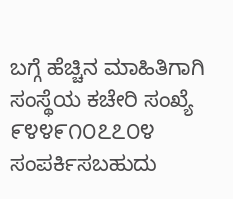ಬಗ್ಗೆ ಹೆಚ್ಚಿನ ಮಾಹಿತಿಗಾಗಿ ಸಂಸ್ಥೆಯ ಕಚೇರಿ ಸಂಖ್ಯೆ ೯೪೪೯೧೦೭೭೦೪ ಸಂಪರ್ಕಿಸಬಹುದು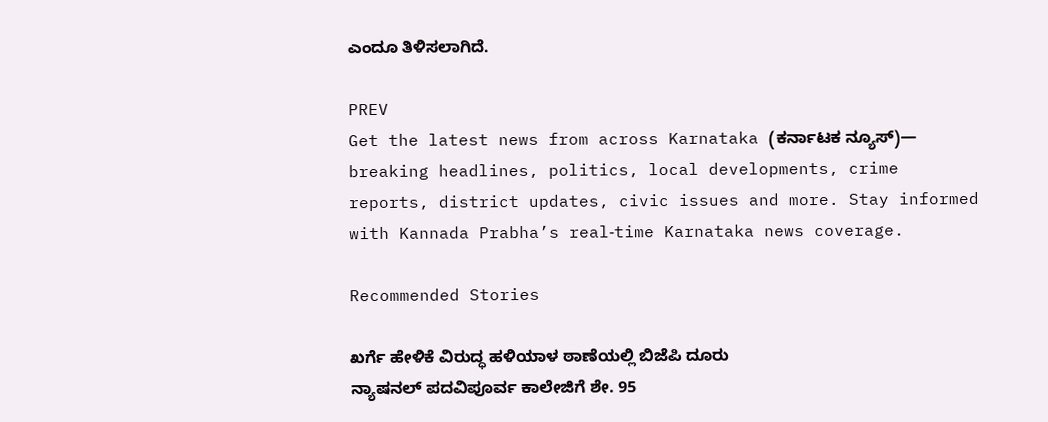ಎಂದೂ ತಿಳಿಸಲಾಗಿದೆ.

PREV
Get the latest news from across Karnataka (ಕರ್ನಾಟಕ ನ್ಯೂಸ್)— breaking headlines, politics, local developments, crime reports, district updates, civic issues and more. Stay informed with Kannada Prabha’s real‑time Karnataka news coverage.

Recommended Stories

ಖರ್ಗೆ ಹೇಳಿಕೆ ವಿರುದ್ಧ ಹಳಿಯಾಳ ಠಾಣೆಯಲ್ಲಿ ಬಿಜೆಪಿ ದೂರು
ನ್ಯಾಷನಲ್ ಪದವಿಪೂರ್ವ ಕಾಲೇಜಿಗೆ ಶೇ. 95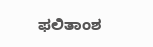ಫಲಿತಾಂಶ